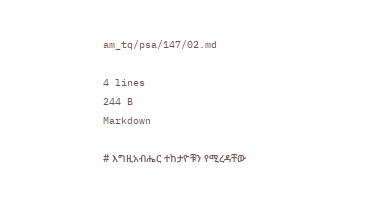am_tq/psa/147/02.md

4 lines
244 B
Markdown

# እግዚአብሔር ተከታዮቹን የሚረዳቸው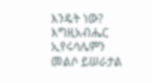እንዴት ነው?
እግዚአብሔር ኢየሩሳሌምን መልሶ ይሠራታል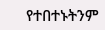የተበተኑትንም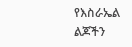የእስራኤል ልጆችን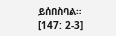ይሰበስባል። [147: 2-3]